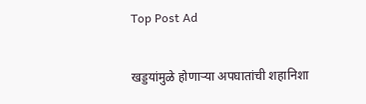Top Post Ad

खड्डयांमुळे होणाऱ्या अपघातांची शहानिशा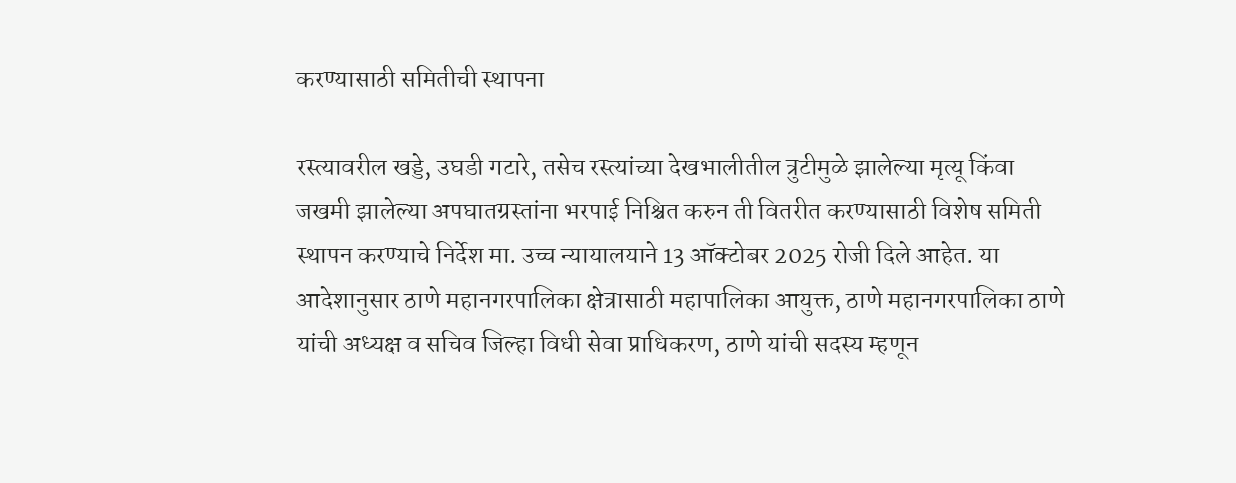करण्यासाठी समितीची स्थापना

रस्त्यावरील खड्डे, उघडी गटारे, तसेच रस्त्यांच्या देखभालीतील त्रुटीमुळे झालेल्या मृत्यू किंवा जखमी झालेल्या अपघातग्रस्तांना भरपाई निश्चित करुन ती वितरीत करण्यासाठी विशेष समिती स्थापन करण्याचे निर्देश मा. उच्च न्यायालयाने 13 ऑक्टोबर 2025 रोजी दिले आहेत. या आदेशानुसार ठाणे महानगरपालिका क्षेत्रासाठी महापालिका आयुक्त, ठाणे महानगरपालिका ठाणे यांची अध्यक्ष व सचिव जिल्हा विधी सेवा प्राधिकरण, ठाणे यांची सदस्य म्हणून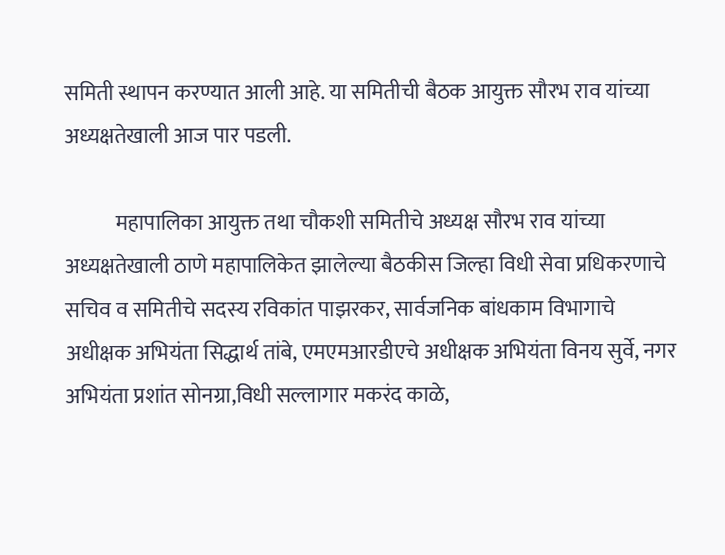समिती स्थापन करण्यात आली आहे. या समितीची बैठक आयुक्त सौरभ राव यांच्या अध्यक्षतेखाली आज पार पडली.

            महापालिका आयुक्त तथा चौकशी समितीचे अध्यक्ष सौरभ राव यांच्या अध्यक्षतेखाली ठाणे महापालिकेत झालेल्या बैठकीस जिल्हा विधी सेवा प्रधिकरणाचे सचिव व समितीचे सदस्य रविकांत पाझरकर, सार्वजनिक बांधकाम विभागाचे अधीक्षक अभियंता सिद्धार्थ तांबे, एमएमआरडीएचे अधीक्षक अभियंता विनय सुर्वे, नगर अभियंता प्रशांत सोनग्रा,विधी सल्लागार मकरंद काळे,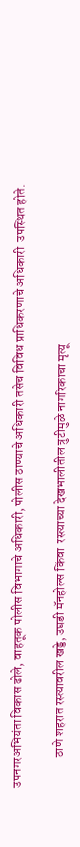उपनगरअभियंता ‍विकास ढोले, वाहतूक पोलीस विभागाचे अधिकारी, पोलीस ठाण्याचे अधिकारी तसेच विविध प्राधिकरणाचे अधिकारी  उपस्थित होते.

            ठाणे शहरात रस्त्यावरील खड्डे, उघडी मॅनहोल्स किंवा  रस्त्याच्या देखभालीतील त्रुटीमुळे नागरिकाचा मृत्यू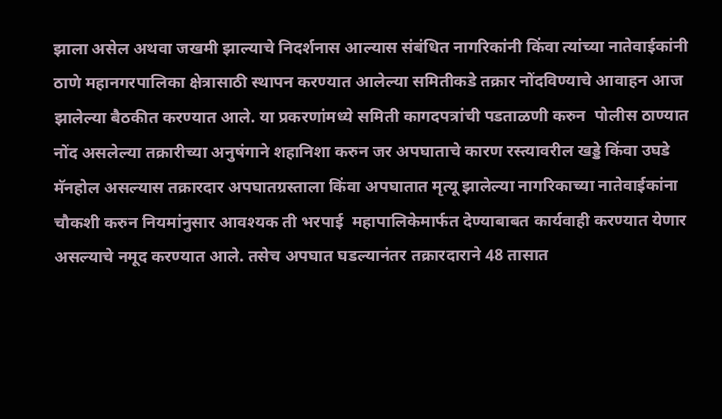झाला असेल अथवा जखमी झाल्याचे निदर्शनास आल्यास संबंधित नागरिकांनी किंवा त्यांच्या नातेवाईकांनी ठाणे महानगरपालिका क्षेत्रासाठी स्थापन करण्यात आलेल्या समितीकडे तक्रार नोंदविण्याचे आवाहन आज झालेल्या बैठकीत करण्यात आले. या प्रकरणांमध्ये समिती कागदपत्रांची पडताळणी करुन  पोलीस ठाण्यात नोंद असलेल्या तक्रारीच्या अनुषंगाने शहानिशा करुन जर अपघाताचे कारण रस्त्यावरील खड्डे किंवा उघडे मॅनहोल असल्यास तक्रारदार अपघातग्रस्ताला किंवा अपघातात मृत्यू झालेल्या नागरिकाच्या नातेवाईकांना चौकशी करुन नियमांनुसार आवश्यक ती भरपाई  महापालिकेमार्फत देण्याबाबत कार्यवाही करण्यात येणार असल्याचे नमूद करण्यात आले. तसेच अपघात घडल्यानंतर तक्रारदाराने 48 तासात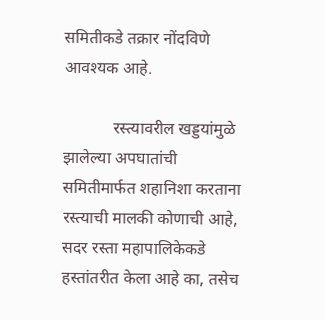समितीकडे तक्रार नोंदविणे आवश्यक आहे.

            रस्त्यावरील खड्डयांमुळे झालेल्या अपघातांची समितीमार्फत शहानिशा करताना रस्त्याची मालकी कोणाची आहे, सदर रस्ता महापालिकेकडे हस्तांतरीत केला आहे का, तसेच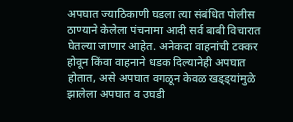अपघात ज्याठिकाणी घडला त्या संबंधित पोलीस ठाण्याने केलेला पंचनामा आदी सर्व बाबी विचारात घेतल्या जाणार आहेत. अनेकदा वाहनांची टक्कर होवून किंवा वाहनाने धडक दिल्यानेही अपघात होतात, असे अपघात वगळून केवळ खड्ड्यांमुळे झालेला अपघात व उघडी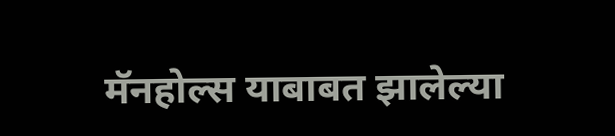मॅनहोल्स याबाबत झालेल्या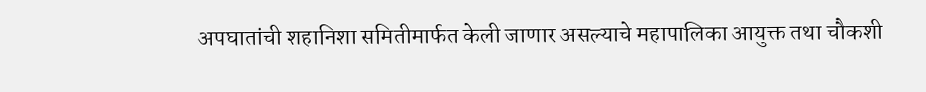अपघातांची शहानिशा समितीमार्फत केली जाणार असल्याचे महापालिका आयुक्त तथा चौकशी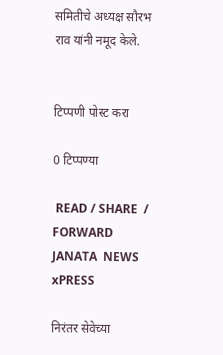समितीचे अध्यक्ष सौरभ राव यांनी नमूद केले.


टिप्पणी पोस्ट करा

0 टिप्पण्या

 READ / SHARE  / FORWARD
JANATA  NEWS  xPRESS

निरंतर सेवेच्या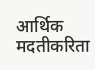आर्थिक मदतीकरिता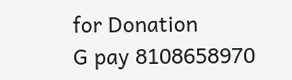for Donation
G pay 8108658970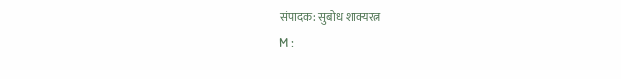संपादक: सुबोध शाक्यरत्न
M :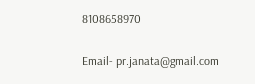8108658970

Email- pr.janata@gmail.com